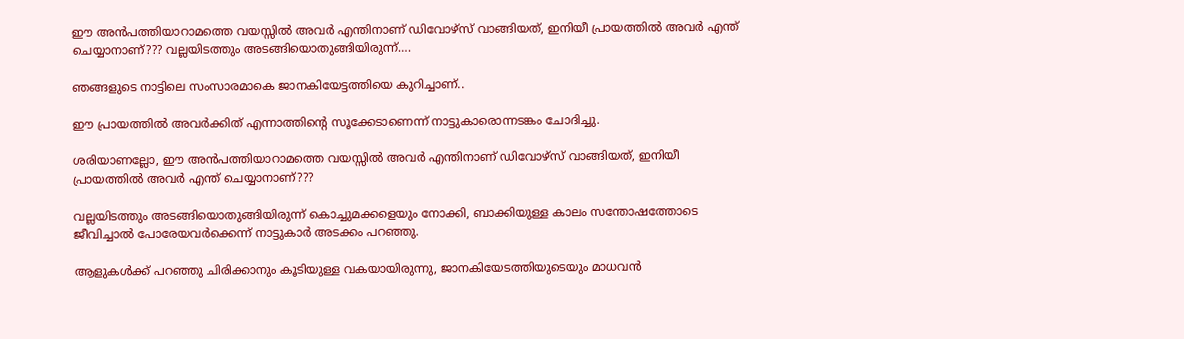ഈ അൻപത്തിയാറാമത്തെ വയസ്സിൽ അവർ എന്തിനാണ് ഡിവോഴ്സ് വാങ്ങിയത്, ഇനിയീ പ്രായത്തിൽ അവർ എന്ത് ചെയ്യാനാണ്??? വല്ലയിടത്തും അടങ്ങിയൊതുങ്ങിയിരുന്ന്….

ഞങ്ങളുടെ നാട്ടിലെ സംസാരമാകെ ജാനകിയേട്ടത്തിയെ കുറിച്ചാണ്..

ഈ പ്രായത്തിൽ അവർക്കിത് എന്നാത്തിന്റെ സൂക്കേടാണെന്ന് നാട്ടുകാരൊന്നടങ്കം ചോദിച്ചു.

ശരിയാണല്ലോ, ഈ അൻപത്തിയാറാമത്തെ വയസ്സിൽ അവർ എന്തിനാണ് ഡിവോഴ്സ് വാങ്ങിയത്, ഇനിയീ പ്രായത്തിൽ അവർ എന്ത് ചെയ്യാനാണ്???

വല്ലയിടത്തും അടങ്ങിയൊതുങ്ങിയിരുന്ന് കൊച്ചുമക്കളെയും നോക്കി, ബാക്കിയുള്ള കാലം സന്തോഷത്തോടെ ജീവിച്ചാൽ പോരേയവർക്കെന്ന് നാട്ടുകാർ അടക്കം പറഞ്ഞു.

ആളുകൾക്ക് പറഞ്ഞു ചിരിക്കാനും കൂടിയുള്ള വകയായിരുന്നു, ജാനകിയേടത്തിയുടെയും മാധവൻ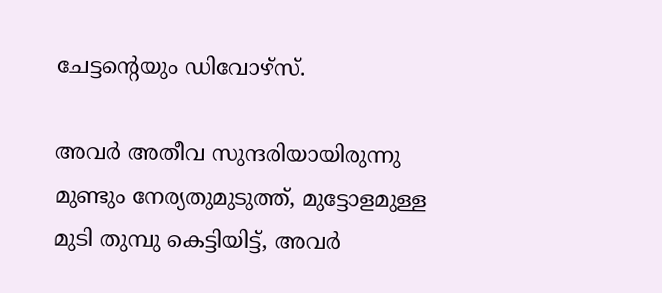ചേട്ടന്റെയും ഡിവോഴ്സ്.

അവർ അതീവ സുന്ദരിയായിരുന്നു മുണ്ടും നേര്യതുമുടുത്ത്, മുട്ടോളമുള്ള മുടി തുമ്പു കെട്ടിയിട്ട്, അവർ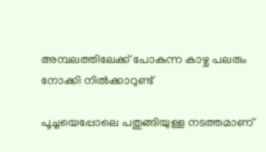അമ്പലത്തിലേക്ക് പോകുന്ന കാഴ്ച പലരും നോക്കി നിൽക്കാറുണ്ട്

പൂച്ചയെപ്പോലെ പതുങ്ങിയുള്ള നടത്തമാണ്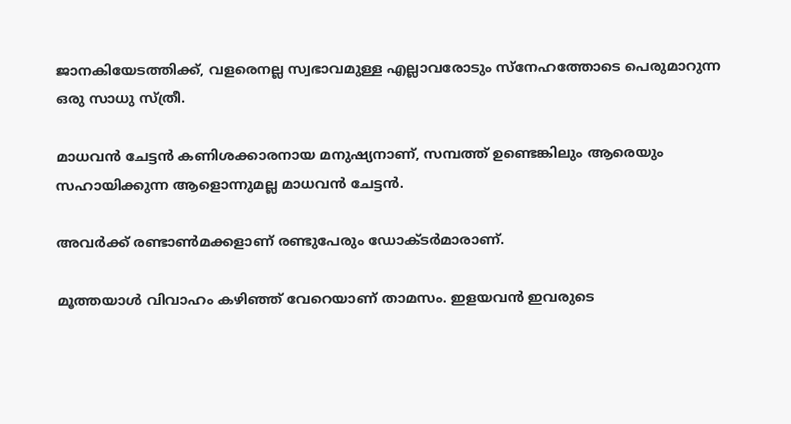ജാനകിയേടത്തിക്ക്, വളരെനല്ല സ്വഭാവമുള്ള എല്ലാവരോടും സ്നേഹത്തോടെ പെരുമാറുന്ന ഒരു സാധു സ്ത്രീ.

മാധവൻ ചേട്ടൻ കണിശക്കാരനായ മനുഷ്യനാണ്, സമ്പത്ത് ഉണ്ടെങ്കിലും ആരെയും സഹായിക്കുന്ന ആളൊന്നുമല്ല മാധവൻ ചേട്ടൻ.

അവർക്ക് രണ്ടാൺമക്കളാണ് രണ്ടുപേരും ഡോക്ടർമാരാണ്.

മൂത്തയാൾ വിവാഹം കഴിഞ്ഞ് വേറെയാണ് താമസം. ഇളയവൻ ഇവരുടെ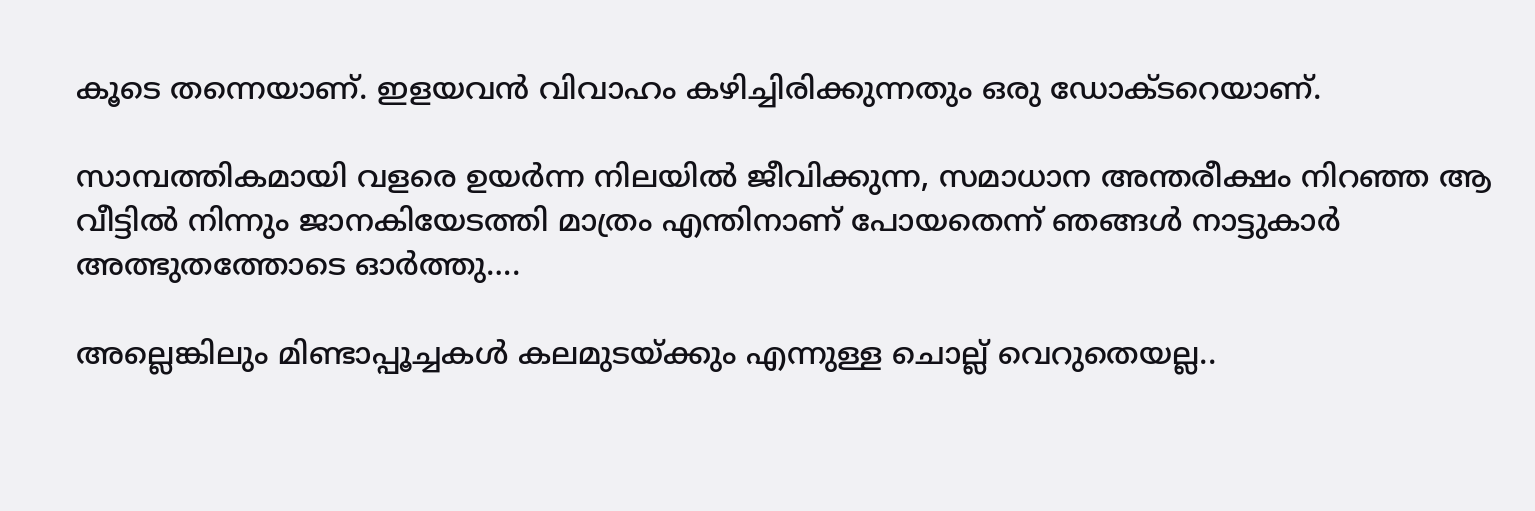കൂടെ തന്നെയാണ്. ഇളയവൻ വിവാഹം കഴിച്ചിരിക്കുന്നതും ഒരു ഡോക്ടറെയാണ്.

സാമ്പത്തികമായി വളരെ ഉയർന്ന നിലയിൽ ജീവിക്കുന്ന, സമാധാന അന്തരീക്ഷം നിറഞ്ഞ ആ വീട്ടിൽ നിന്നും ജാനകിയേടത്തി മാത്രം എന്തിനാണ് പോയതെന്ന് ഞങ്ങൾ നാട്ടുകാർ അത്ഭുതത്തോടെ ഓർത്തു….

അല്ലെങ്കിലും മിണ്ടാപ്പൂച്ചകൾ കലമുടയ്ക്കും എന്നുള്ള ചൊല്ല് വെറുതെയല്ല..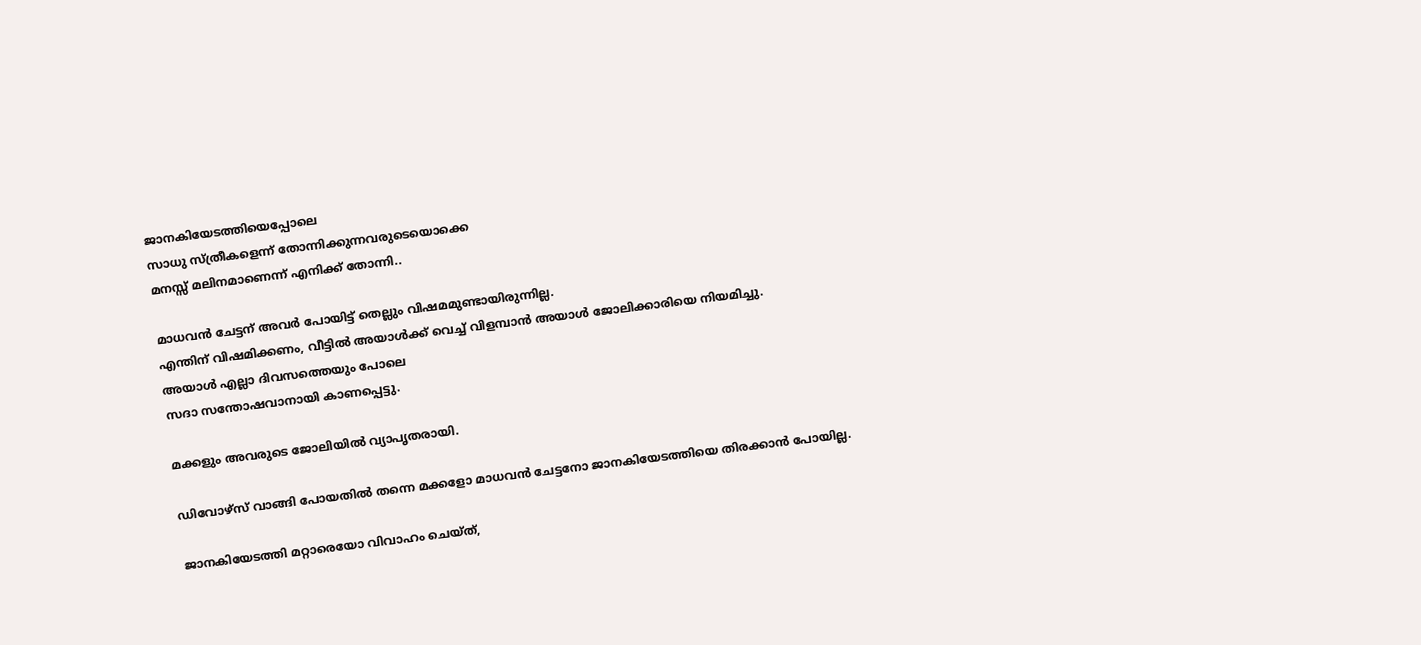ജാനകിയേടത്തിയെപ്പോലെ
സാധു സ്ത്രീകളെന്ന് തോന്നിക്കുന്നവരുടെയൊക്കെ
മനസ്സ് മലിനമാണെന്ന് എനിക്ക് തോന്നി..

മാധവൻ ചേട്ടന് അവർ പോയിട്ട് തെല്ലും വിഷമമുണ്ടായിരുന്നില്ല.
എന്തിന് വിഷമിക്കണം, വീട്ടിൽ അയാൾക്ക് വെച്ച് വിളമ്പാൻ അയാൾ ജോലിക്കാരിയെ നിയമിച്ചു.
അയാൾ എല്ലാ ദിവസത്തെയും പോലെ
സദാ സന്തോഷവാനായി കാണപ്പെട്ടു.

മക്കളും അവരുടെ ജോലിയിൽ വ്യാപൃതരായി.

ഡിവോഴ്സ് വാങ്ങി പോയതിൽ തന്നെ മക്കളോ മാധവൻ ചേട്ടനോ ജാനകിയേടത്തിയെ തിരക്കാൻ പോയില്ല.

ജാനകിയേടത്തി മറ്റാരെയോ വിവാഹം ചെയ്ത്,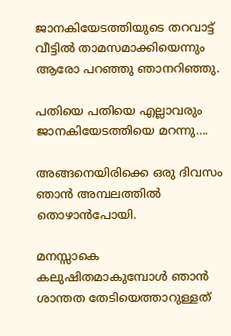ജാനകിയേടത്തിയുടെ തറവാട്ട് വീട്ടിൽ താമസമാക്കിയെന്നും ആരോ പറഞ്ഞു ഞാനറിഞ്ഞു.

പതിയെ പതിയെ എല്ലാവരും ജാനകിയേടത്തിയെ മറന്നു….

അങ്ങനെയിരിക്കെ ഒരു ദിവസം ഞാൻ അമ്പലത്തിൽ തൊഴാൻപോയി.

മനസ്സാകെ കലുഷിതമാകുമ്പോൾ ഞാൻ ശാന്തത തേടിയെത്താറുള്ളത്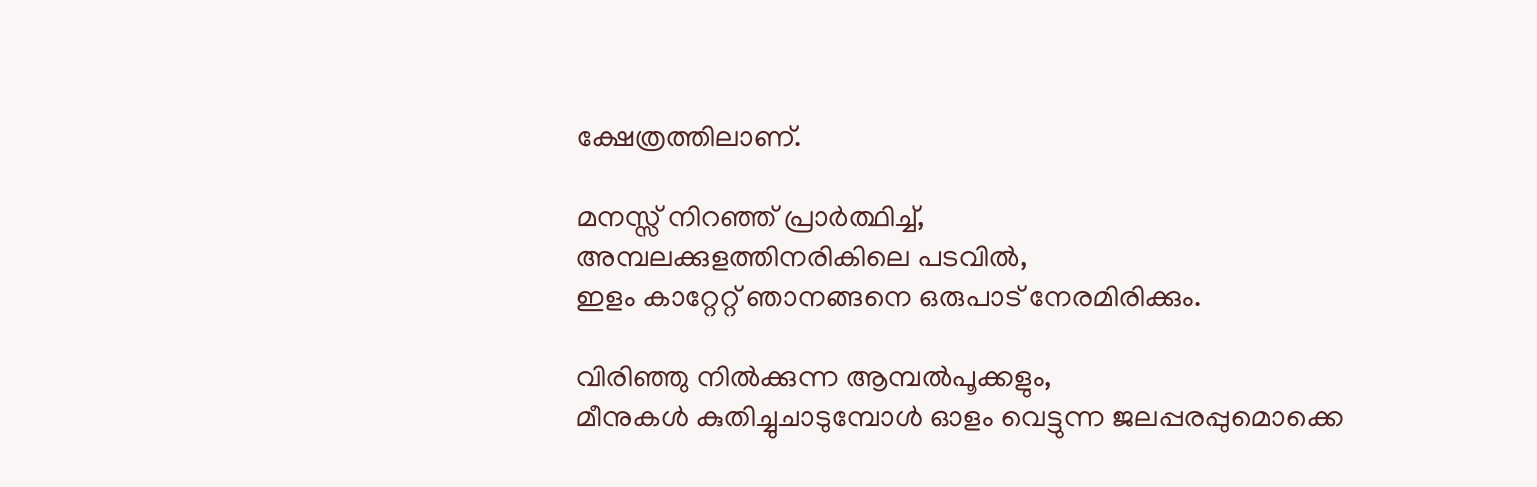ക്ഷേത്രത്തിലാണ്.

മനസ്സ് നിറഞ്ഞ് പ്രാർത്ഥിച്ച്‌,
അമ്പലക്കുളത്തിനരികിലെ പടവിൽ,
ഇളം കാറ്റേറ്റ് ഞാനങ്ങനെ ഒരുപാട് നേരമിരിക്കും.

വിരിഞ്ഞു നിൽക്കുന്ന ആമ്പൽപൂക്കളും,
മീനുകൾ കുതിച്ചുചാടുമ്പോൾ ഓളം വെട്ടുന്ന ജലപ്പരപ്പുമൊക്കെ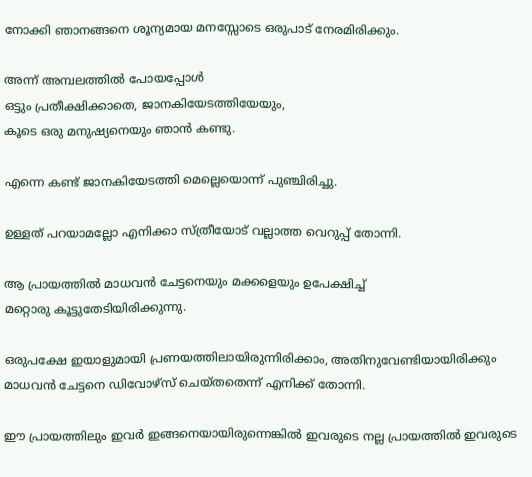നോക്കി ഞാനങ്ങനെ ശൂന്യമായ മനസ്സോടെ ഒരുപാട് നേരമിരിക്കും.

അന്ന് അമ്പലത്തിൽ പോയപ്പോൾ
ഒട്ടും പ്രതീക്ഷിക്കാതെ, ജാനകിയേടത്തിയേയും,
കൂടെ ഒരു മനുഷ്യനെയും ഞാൻ കണ്ടു.

എന്നെ കണ്ട് ജാനകിയേടത്തി മെല്ലെയൊന്ന് പുഞ്ചിരിച്ചു.

ഉള്ളത് പറയാമല്ലോ എനിക്കാ സ്ത്രീയോട് വല്ലാത്ത വെറുപ്പ് തോന്നി.

ആ പ്രായത്തിൽ മാധവൻ ചേട്ടനെയും മക്കളെയും ഉപേക്ഷിച്ച്‌
മറ്റൊരു കൂട്ടുതേടിയിരിക്കുന്നു.

ഒരുപക്ഷേ ഇയാളുമായി പ്രണയത്തിലായിരുന്നിരിക്കാം, അതിനുവേണ്ടിയായിരിക്കും മാധവൻ ചേട്ടനെ ഡിവോഴ്സ് ചെയ്തതെന്ന് എനിക്ക് തോന്നി.

ഈ പ്രായത്തിലും ഇവർ ഇങ്ങനെയായിരുന്നെങ്കിൽ ഇവരുടെ നല്ല പ്രായത്തിൽ ഇവരുടെ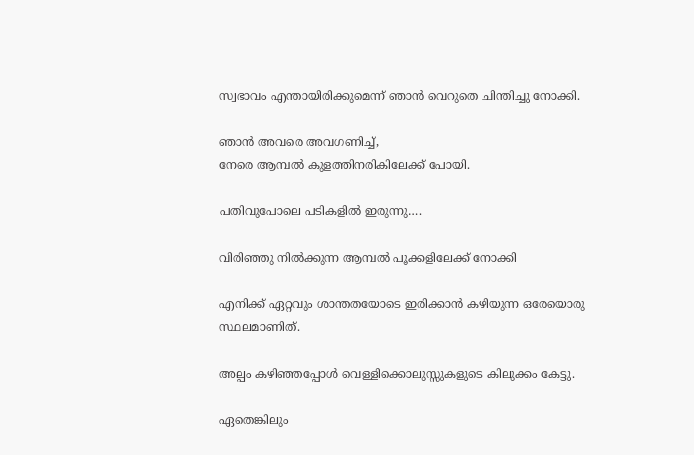സ്വഭാവം എന്തായിരിക്കുമെന്ന് ഞാൻ വെറുതെ ചിന്തിച്ചു നോക്കി.

ഞാൻ അവരെ അവഗണിച്ച്‌,
നേരെ ആമ്പൽ കുളത്തിനരികിലേക്ക് പോയി.

പതിവുപോലെ പടികളിൽ ഇരുന്നു….

വിരിഞ്ഞു നിൽക്കുന്ന ആമ്പൽ പൂക്കളിലേക്ക് നോക്കി

എനിക്ക് ഏറ്റവും ശാന്തതയോടെ ഇരിക്കാൻ കഴിയുന്ന ഒരേയൊരു സ്ഥലമാണിത്.

അല്പം കഴിഞ്ഞപ്പോൾ വെള്ളിക്കൊലുസ്സുകളുടെ കിലുക്കം കേട്ടു.

ഏതെങ്കിലും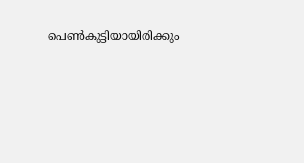പെൺകുട്ടിയായിരിക്കും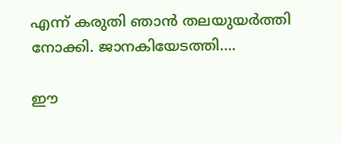എന്ന് കരുതി ഞാൻ തലയുയർത്തി നോക്കി. ജാനകിയേടത്തി….

ഈ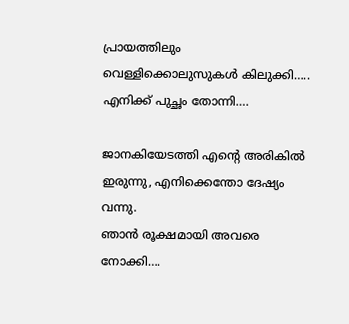പ്രായത്തിലും വെള്ളിക്കൊലുസുകൾ കിലുക്കി…..
എനിക്ക് പുച്ഛം തോന്നി….

ജാനകിയേടത്തി എന്റെ അരികിൽ ഇരുന്നു, എനിക്കെന്തോ ദേഷ്യം വന്നു.
ഞാൻ രൂക്ഷമായി അവരെ നോക്കി….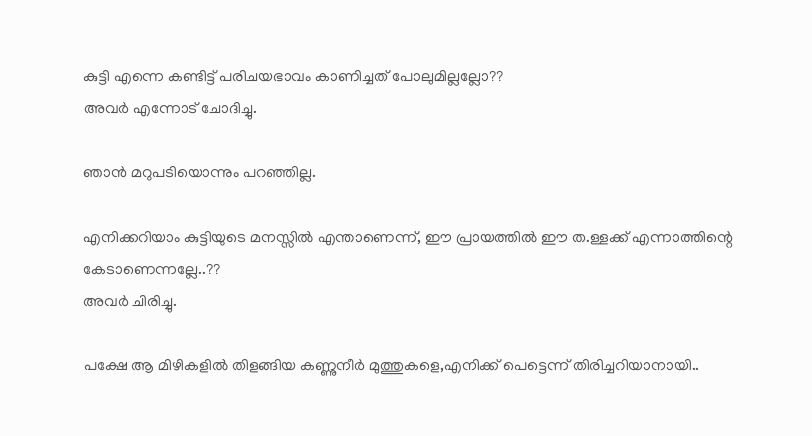കുട്ടി എന്നെ കണ്ടിട്ട് പരിചയഭാവം കാണിച്ചത് പോലുമില്ലല്ലോ??
അവർ എന്നോട് ചോദിച്ചു.

ഞാൻ മറുപടിയൊന്നും പറഞ്ഞില്ല.

എനിക്കറിയാം കുട്ടിയുടെ മനസ്സിൽ എന്താണെന്ന്, ഈ പ്രായത്തിൽ ഈ ത.ള്ളക്ക് എന്നാത്തിന്റെ കേടാണെന്നല്ലേ..??
അവർ ചിരിച്ചു.

പക്ഷേ ആ മിഴികളിൽ തിളങ്ങിയ കണ്ണുനീർ മുത്തുകളെ,എനിക്ക് പെട്ടെന്ന് തിരിച്ചറിയാനായി..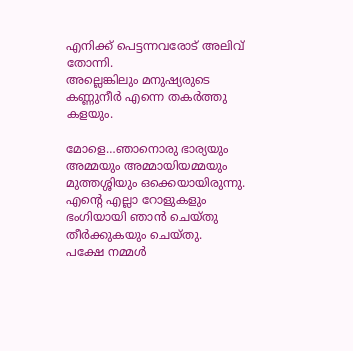എനിക്ക് പെട്ടന്നവരോട് അലിവ് തോന്നി.
അല്ലെങ്കിലും മനുഷ്യരുടെ കണ്ണുനീർ എന്നെ തകർത്തു കളയും.

മോളെ…ഞാനൊരു ഭാര്യയും അമ്മയും അമ്മായിയമ്മയും മുത്തശ്ശിയും ഒക്കെയായിരുന്നു. എന്റെ എല്ലാ റോളുകളും ഭംഗിയായി ഞാൻ ചെയ്തു തീർക്കുകയും ചെയ്തു.
പക്ഷേ നമ്മൾ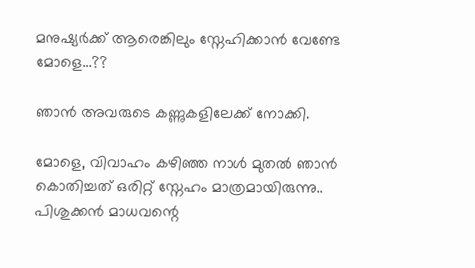മനുഷ്യർക്ക് ആരെങ്കിലും സ്നേഹിക്കാൻ വേണ്ടേ മോളെ…??

ഞാൻ അവരുടെ കണ്ണുകളിലേക്ക് നോക്കി.

മോളെ, വിവാഹം കഴിഞ്ഞ നാൾ മുതൽ ഞാൻ കൊതിച്ചത് ഒരിറ്റ് സ്നേഹം മാത്രമായിരുന്നു..
പിശുക്കൻ മാധവന്റെ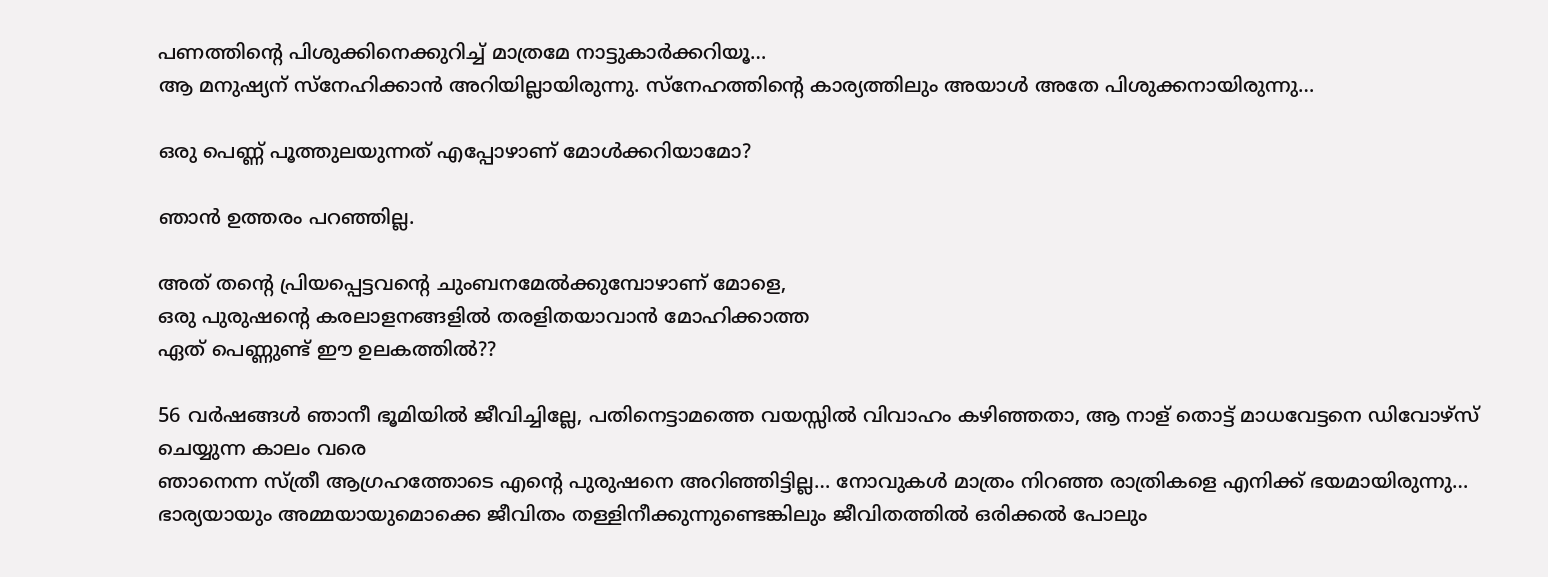പണത്തിന്റെ പിശുക്കിനെക്കുറിച്ച് മാത്രമേ നാട്ടുകാർക്കറിയൂ…
ആ മനുഷ്യന് സ്നേഹിക്കാൻ അറിയില്ലായിരുന്നു. സ്നേഹത്തിന്റെ കാര്യത്തിലും അയാൾ അതേ പിശുക്കനായിരുന്നു…

ഒരു പെണ്ണ് പൂത്തുലയുന്നത് എപ്പോഴാണ് മോൾക്കറിയാമോ?

ഞാൻ ഉത്തരം പറഞ്ഞില്ല.

അത് തന്റെ പ്രിയപ്പെട്ടവന്റെ ചുംബനമേൽക്കുമ്പോഴാണ് മോളെ,
ഒരു പുരുഷന്റെ കരലാളനങ്ങളിൽ തരളിതയാവാൻ മോഹിക്കാത്ത
ഏത് പെണ്ണുണ്ട് ഈ ഉലകത്തിൽ??

56 വർഷങ്ങൾ ഞാനീ ഭൂമിയിൽ ജീവിച്ചില്ലേ, പതിനെട്ടാമത്തെ വയസ്സിൽ വിവാഹം കഴിഞ്ഞതാ, ആ നാള് തൊട്ട് മാധവേട്ടനെ ഡിവോഴ്സ് ചെയ്യുന്ന കാലം വരെ
ഞാനെന്ന സ്ത്രീ ആഗ്രഹത്തോടെ എന്റെ പുരുഷനെ അറിഞ്ഞിട്ടില്ല… നോവുകൾ മാത്രം നിറഞ്ഞ രാത്രികളെ എനിക്ക് ഭയമായിരുന്നു…
ഭാര്യയായും അമ്മയായുമൊക്കെ ജീവിതം തള്ളിനീക്കുന്നുണ്ടെങ്കിലും ജീവിതത്തിൽ ഒരിക്കൽ പോലും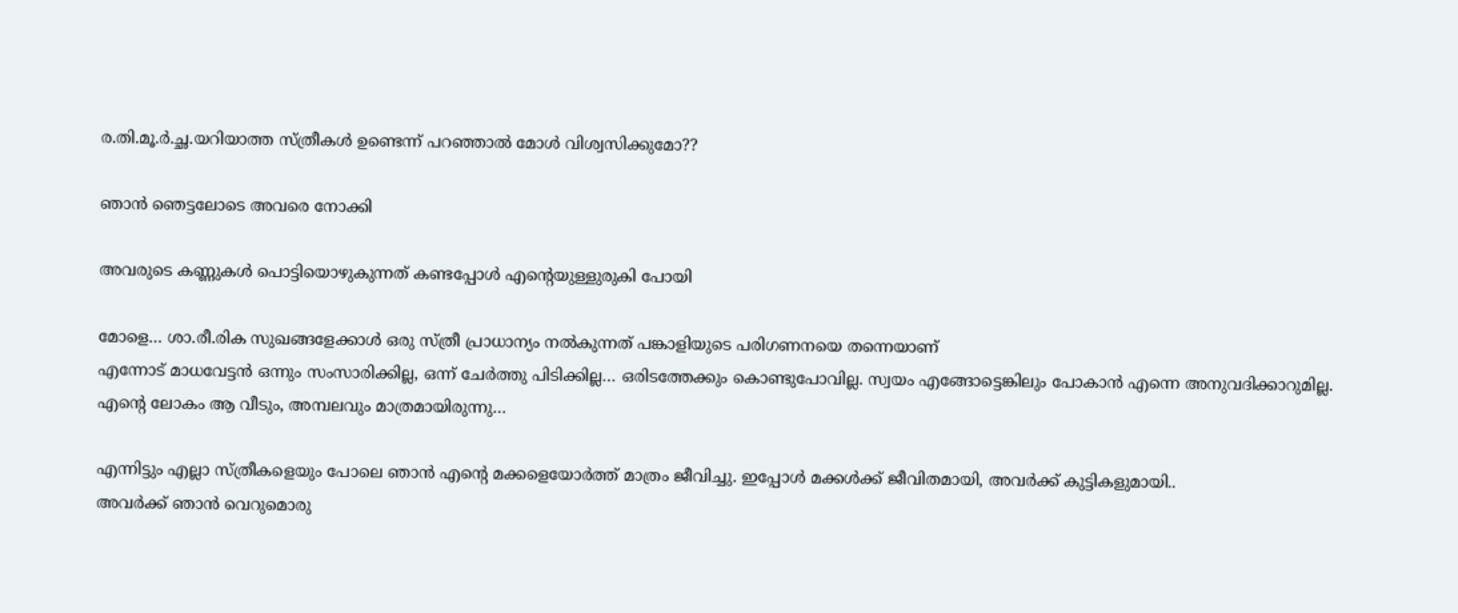ര.തി.മൂ.ർ.ച്ഛ.യറിയാത്ത സ്ത്രീകൾ ഉണ്ടെന്ന് പറഞ്ഞാൽ മോൾ വിശ്വസിക്കുമോ??

ഞാൻ ഞെട്ടലോടെ അവരെ നോക്കി

അവരുടെ കണ്ണുകൾ പൊട്ടിയൊഴുകുന്നത് കണ്ടപ്പോൾ എന്റെയുള്ളുരുകി പോയി

മോളെ… ശാ.രീ.രിക സുഖങ്ങളേക്കാൾ ഒരു സ്ത്രീ പ്രാധാന്യം നൽകുന്നത് പങ്കാളിയുടെ പരിഗണനയെ തന്നെയാണ്
എന്നോട് മാധവേട്ടൻ ഒന്നും സംസാരിക്കില്ല, ഒന്ന് ചേർത്തു പിടിക്കില്ല… ഒരിടത്തേക്കും കൊണ്ടുപോവില്ല. സ്വയം എങ്ങോട്ടെങ്കിലും പോകാൻ എന്നെ അനുവദിക്കാറുമില്ല.
എന്റെ ലോകം ആ വീടും, അമ്പലവും മാത്രമായിരുന്നു…

എന്നിട്ടും എല്ലാ സ്ത്രീകളെയും പോലെ ഞാൻ എന്റെ മക്കളെയോർത്ത് മാത്രം ജീവിച്ചു. ഇപ്പോൾ മക്കൾക്ക് ജീവിതമായി, അവർക്ക് കുട്ടികളുമായി..
അവർക്ക് ഞാൻ വെറുമൊരു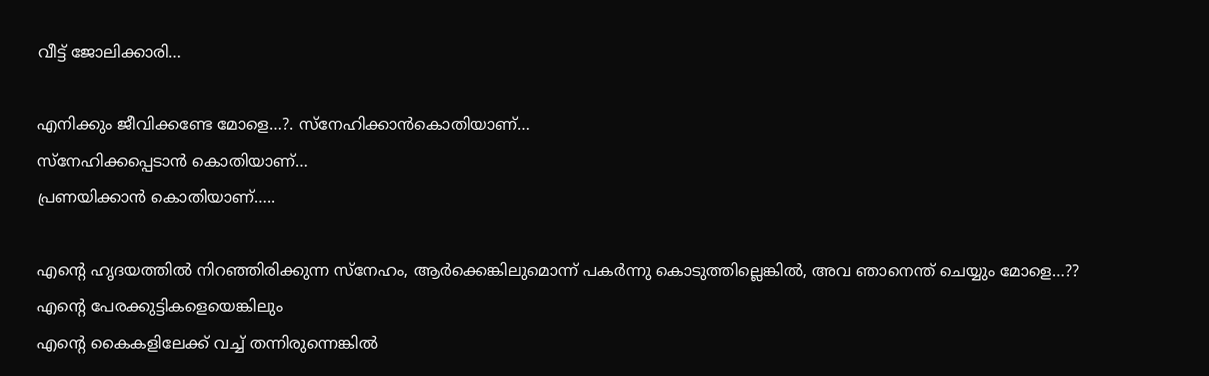വീട്ട് ജോലിക്കാരി…

എനിക്കും ജീവിക്കണ്ടേ മോളെ…?. സ്നേഹിക്കാൻകൊതിയാണ്…
സ്നേഹിക്കപ്പെടാൻ കൊതിയാണ്…
പ്രണയിക്കാൻ കൊതിയാണ്…..

എന്റെ ഹൃദയത്തിൽ നിറഞ്ഞിരിക്കുന്ന സ്നേഹം, ആർക്കെങ്കിലുമൊന്ന് പകർന്നു കൊടുത്തില്ലെങ്കിൽ, അവ ഞാനെന്ത് ചെയ്യും മോളെ…??
എന്റെ പേരക്കുട്ടികളെയെങ്കിലും
എന്റെ കൈകളിലേക്ക് വച്ച് തന്നിരുന്നെങ്കിൽ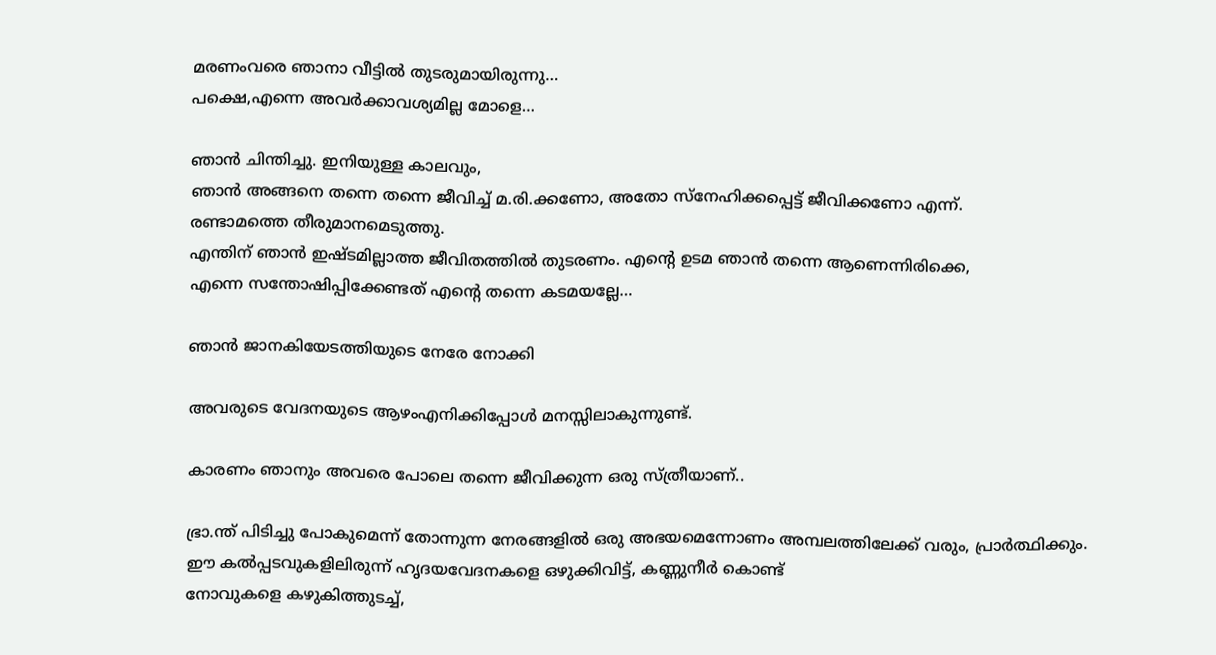മരണംവരെ ഞാനാ വീട്ടിൽ തുടരുമായിരുന്നു…
പക്ഷെ,എന്നെ അവർക്കാവശ്യമില്ല മോളെ…

ഞാൻ ചിന്തിച്ചു. ഇനിയുള്ള കാലവും,
ഞാൻ അങ്ങനെ തന്നെ തന്നെ ജീവിച്ച് മ.രി.ക്കണോ, അതോ സ്നേഹിക്കപ്പെട്ട് ജീവിക്കണോ എന്ന്.
രണ്ടാമത്തെ തീരുമാനമെടുത്തു.
എന്തിന് ഞാൻ ഇഷ്ടമില്ലാത്ത ജീവിതത്തിൽ തുടരണം. എന്റെ ഉടമ ഞാൻ തന്നെ ആണെന്നിരിക്കെ,
എന്നെ സന്തോഷിപ്പിക്കേണ്ടത് എന്റെ തന്നെ കടമയല്ലേ…

ഞാൻ ജാനകിയേടത്തിയുടെ നേരേ നോക്കി

അവരുടെ വേദനയുടെ ആഴംഎനിക്കിപ്പോൾ മനസ്സിലാകുന്നുണ്ട്.

കാരണം ഞാനും അവരെ പോലെ തന്നെ ജീവിക്കുന്ന ഒരു സ്ത്രീയാണ്..

ഭ്രാ.ന്ത് പിടിച്ചു പോകുമെന്ന് തോന്നുന്ന നേരങ്ങളിൽ ഒരു അഭയമെന്നോണം അമ്പലത്തിലേക്ക് വരും, പ്രാർത്ഥിക്കും.
ഈ കൽപ്പടവുകളിലിരുന്ന് ഹൃദയവേദനകളെ ഒഴുക്കിവിട്ട്, കണ്ണുനീർ കൊണ്ട്
നോവുകളെ കഴുകിത്തുടച്ച്,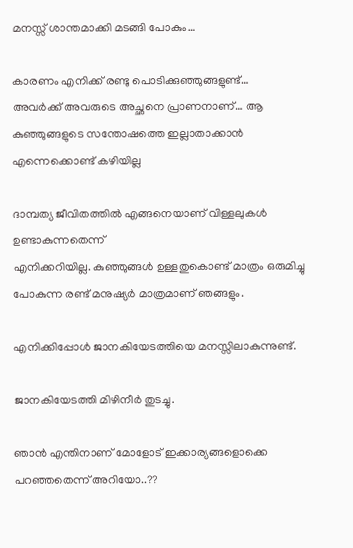മനസ്സ് ശാന്തമാക്കി മടങ്ങി പോകും…

കാരണം എനിക്ക് രണ്ടു പൊടിക്കുഞ്ഞുങ്ങളുണ്ട്…
അവർക്ക് അവരുടെ അച്ഛനെ പ്രാണനാണ്… ആ കുഞ്ഞുങ്ങളുടെ സന്തോഷത്തെ ഇല്ലാതാക്കാൻ എന്നെക്കൊണ്ട് കഴിയില്ല

ദാമ്പത്യ ജീവിതത്തിൽ എങ്ങനെയാണ് വിള്ളലുകൾ ഉണ്ടാകുന്നതെന്ന്
എനിക്കറിയില്ല. കുഞ്ഞുങ്ങൾ ഉള്ളതുകൊണ്ട് മാത്രം ഒരുമിച്ചു പോകുന്ന രണ്ട് മനുഷ്യർ മാത്രമാണ് ഞങ്ങളും.

എനിക്കിപ്പോൾ ജാനകിയേടത്തിയെ മനസ്സിലാകുന്നുണ്ട്.

ജാനകിയേടത്തി മിഴിനീർ തുടച്ചു.

ഞാൻ എന്തിനാണ് മോളോട് ഇക്കാര്യങ്ങളൊക്കെ പറഞ്ഞതെന്ന് അറിയോ..??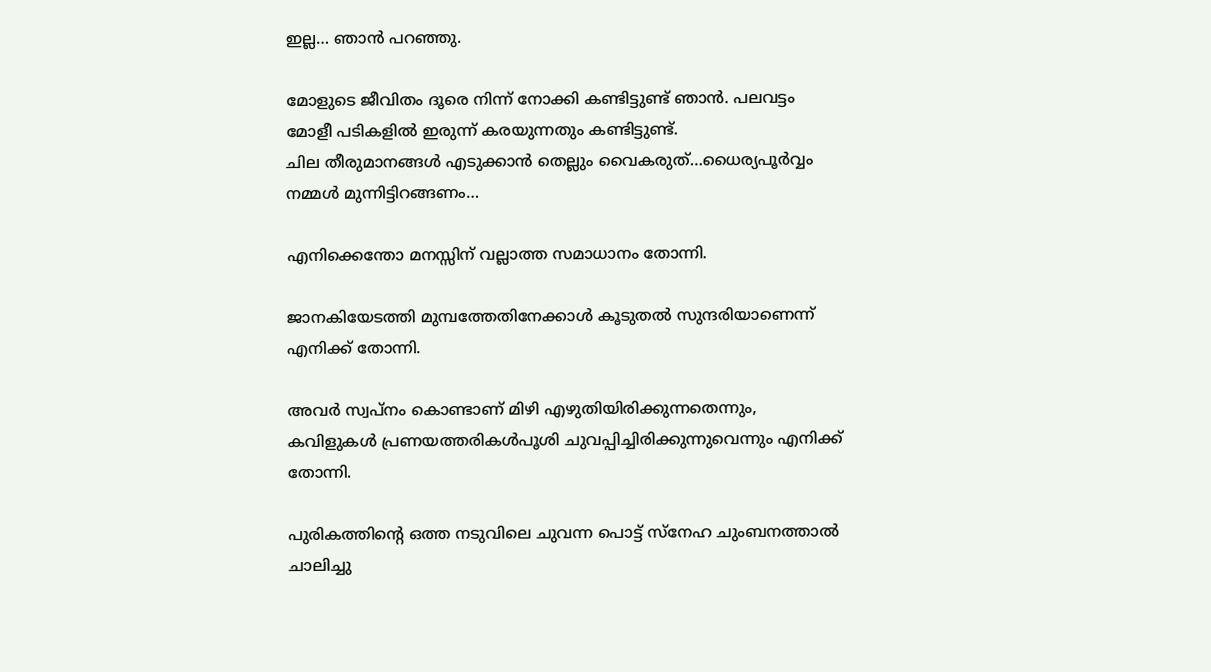ഇല്ല… ഞാൻ പറഞ്ഞു.

മോളുടെ ജീവിതം ദൂരെ നിന്ന് നോക്കി കണ്ടിട്ടുണ്ട് ഞാൻ. പലവട്ടം മോളീ പടികളിൽ ഇരുന്ന് കരയുന്നതും കണ്ടിട്ടുണ്ട്.
ചില തീരുമാനങ്ങൾ എടുക്കാൻ തെല്ലും വൈകരുത്…ധൈര്യപൂർവ്വം നമ്മൾ മുന്നിട്ടിറങ്ങണം…

എനിക്കെന്തോ മനസ്സിന് വല്ലാത്ത സമാധാനം തോന്നി.

ജാനകിയേടത്തി മുമ്പത്തേതിനേക്കാൾ കൂടുതൽ സുന്ദരിയാണെന്ന് എനിക്ക് തോന്നി.

അവർ സ്വപ്നം കൊണ്ടാണ് മിഴി എഴുതിയിരിക്കുന്നതെന്നും,
കവിളുകൾ പ്രണയത്തരികൾപൂശി ചുവപ്പിച്ചിരിക്കുന്നുവെന്നും എനിക്ക് തോന്നി.

പുരികത്തിന്റെ ഒത്ത നടുവിലെ ചുവന്ന പൊട്ട് സ്നേഹ ചുംബനത്താൽ ചാലിച്ചു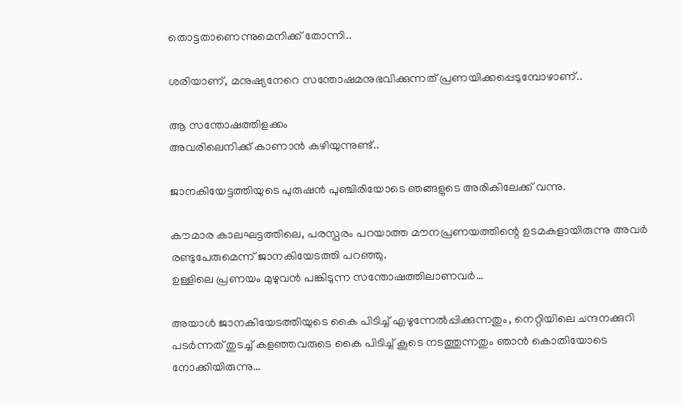തൊട്ടതാണെന്നുമെനിക്ക് തോന്നി..

ശരിയാണ്, മനുഷ്യനേറെ സന്തോഷമനുഭവിക്കുന്നത് പ്രണയിക്കപ്പെടുമ്പോഴാണ്..

ആ സന്തോഷത്തിളക്കം
അവരിലെനിക്ക് കാണാൻ കഴിയുന്നുണ്ട്..

ജാനകിയേട്ടത്തിയുടെ പുരുഷൻ പുഞ്ചിരിയോടെ ഞങ്ങളുടെ അരികിലേക്ക് വന്നു.

കൗമാര കാലഘട്ടത്തിലെ, പരസ്പരം പറയാത്ത മൗനപ്രണയത്തിന്റെ ഉടമകളായിരുന്നു അവർ രണ്ടുപേരുമെന്ന് ജാനകിയേടത്തി പറഞ്ഞു.
ഉള്ളിലെ പ്രണയം മുഴുവൻ പങ്കിടുന്ന സന്തോഷത്തിലാണവർ…

അയാൾ ജാനകിയേടത്തിയുടെ കൈ പിടിച്ച് എഴുന്നേൽപ്പിക്കുന്നതും, നെറ്റിയിലെ ചന്ദനക്കുറി പടർന്നത് തുടച്ച് കളഞ്ഞവരുടെ കൈ പിടിച്ച് കൂടെ നടത്തുന്നതും ഞാൻ കൊതിയോടെ നോക്കിയിരുന്നു…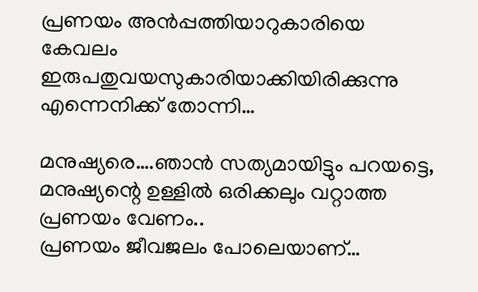പ്രണയം അൻപ്പത്തിയാറുകാരിയെ
കേവലം
ഇരുപതുവയസുകാരിയാക്കിയിരിക്കുന്നു
എന്നെനിക്ക് തോന്നി…

മനുഷ്യരെ….ഞാൻ സത്യമായിട്ടും പറയട്ടെ,
മനുഷ്യന്റെ ഉള്ളിൽ ഒരിക്കലും വറ്റാത്ത പ്രണയം വേണം..
പ്രണയം ജീവജലം പോലെയാണ്…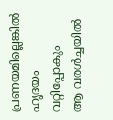പ്രണയമില്ലെങ്കിൽ ഹൃദയം വറ്റിപ്പോകും
ആ വരൾച്ചയിൽ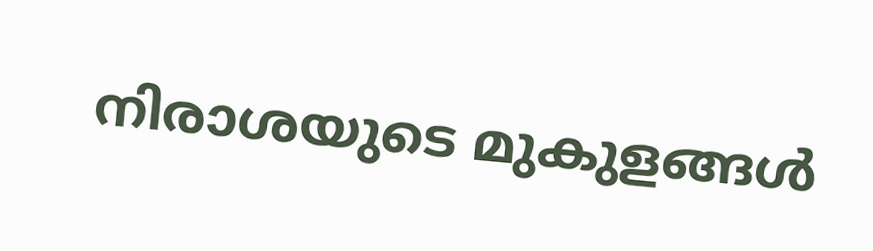നിരാശയുടെ മുകുളങ്ങൾ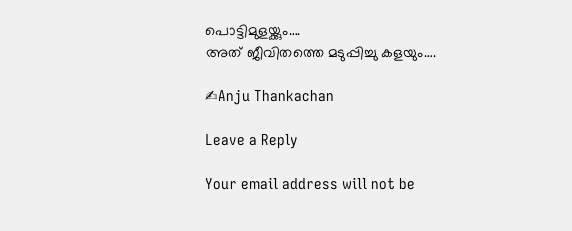പൊട്ടിമുളയ്ക്കും….
അത് ജീവിതത്തെ മടുപ്പിച്ചു കളയും….

✍Anju Thankachan

Leave a Reply

Your email address will not be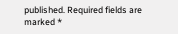published. Required fields are marked *